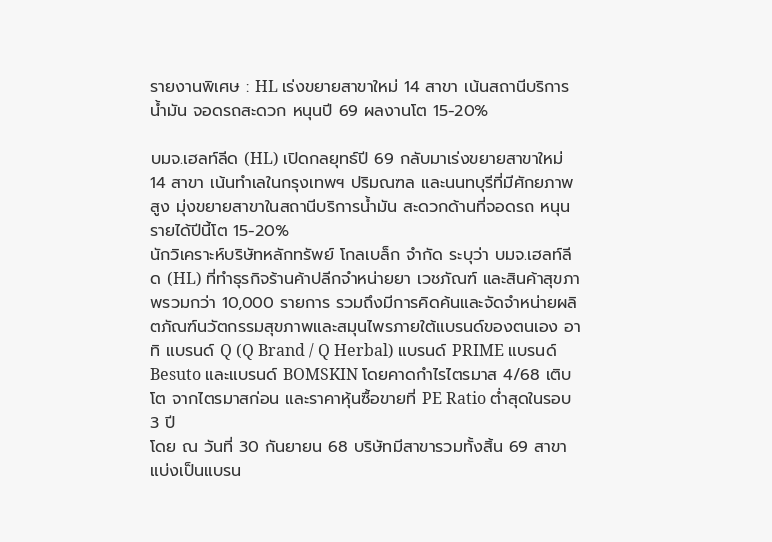รายงานพิเศษ : HL เร่งขยายสาขาใหม่ 14 สาขา เน้นสถานีบริการน้ำมัน จอดรถสะดวก หนุนปี 69 ผลงานโต 15-20%

บมจ.เฮลท์ลีด (HL) เปิดกลยุทธ์ปี 69 กลับมาเร่งขยายสาขาใหม่ 14 สาขา เน้นทำเลในกรุงเทพฯ ปริมณฑล และนนทบุรีที่มีศักยภาพสูง มุ่งขยายสาขาในสถานีบริการน้ำมัน สะดวกด้านที่จอดรถ หนุนรายได้ปีนี้โต 15-20%
นักวิเคราะห์บริษัทหลักทรัพย์ โกลเบล็ก จำกัด ระบุว่า บมจ.เฮลท์ลีด (HL) ที่ทำธุรกิจร้านค้าปลีกจำหน่ายยา เวชภัณฑ์ และสินค้าสุขภาพรวมกว่า 10,000 รายการ รวมถึงมีการคิดค้นและจัดจำหน่ายผลิตภัณฑ์นวัตกรรมสุขภาพและสมุนไพรภายใต้แบรนด์ของตนเอง อาทิ แบรนด์ Q (Q Brand / Q Herbal) แบรนด์ PRIME แบรนด์ Besuto และแบรนด์ BOMSKIN โดยคาดกำไรไตรมาส 4/68 เติบโต จากไตรมาสก่อน และราคาหุ้นซื้อขายที่ PE Ratio ต่ำสุดในรอบ 3 ปี
โดย ณ วันที่ 30 กันยายน 68 บริษัทมีสาขารวมทั้งสิ้น 69 สาขา แบ่งเป็นแบรน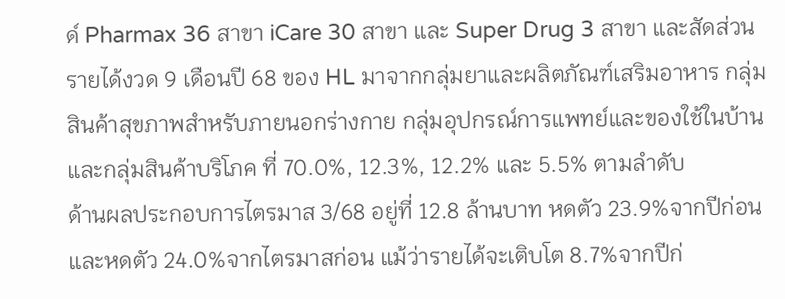ด์ Pharmax 36 สาขา iCare 30 สาขา และ Super Drug 3 สาขา และสัดส่วนรายได้งวด 9 เดือนปี 68 ของ HL มาจากกลุ่มยาและผลิตภัณฑ์เสริมอาหาร กลุ่มสินค้าสุขภาพสำหรับภายนอกร่างกาย กลุ่มอุปกรณ์การแพทย์และของใช้ในบ้าน และกลุ่มสินค้าบริโภค ที่ 70.0%, 12.3%, 12.2% และ 5.5% ตามลำดับ
ด้านผลประกอบการไตรมาส 3/68 อยู่ที่ 12.8 ล้านบาท หดตัว 23.9%จากปีก่อน และหดตัว 24.0%จากไตรมาสก่อน แม้ว่ารายได้จะเติบโต 8.7%จากปีก่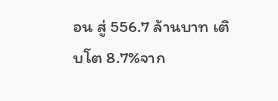อน สู่ 556.7 ล้านบาท เติบโต 8.7%จาก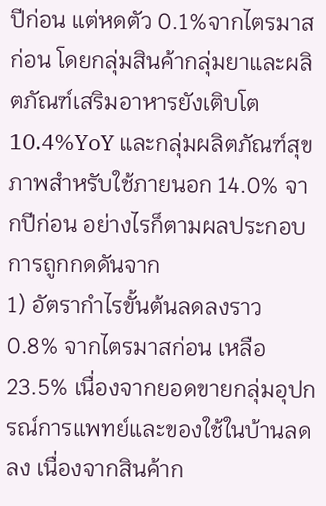ปีก่อน แต่หดตัว 0.1%จากไตรมาสก่อน โดยกลุ่มสินค้ากลุ่มยาและผลิตภัณฑ์เสริมอาหารยังเติบโต 10.4%YoY และกลุ่มผลิตภัณฑ์สุขภาพสำหรับใช้ภายนอก 14.0% จากปีก่อน อย่างไรก็ตามผลประกอบการถูกกดดันจาก
1) อัตรากำไรขั้นต้นลดลงราว 0.8% จากไตรมาสก่อน เหลือ 23.5% เนื่องจากยอดขายกลุ่มอุปกรณ์การแพทย์และของใช้ในบ้านลดลง เนื่องจากสินค้าก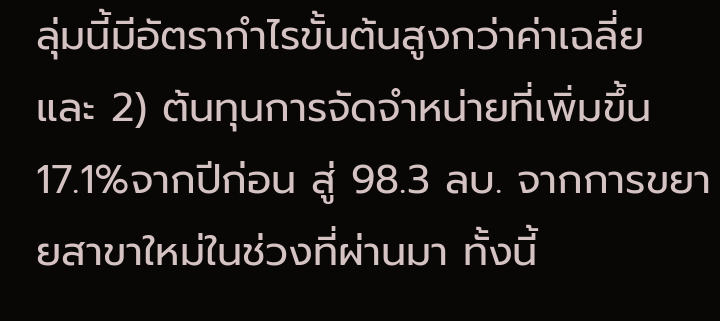ลุ่มนี้มีอัตรากำไรขั้นต้นสูงกว่าค่าเฉลี่ย
และ 2) ต้นทุนการจัดจำหน่ายที่เพิ่มขึ้น 17.1%จากปีก่อน สู่ 98.3 ลบ. จากการขยายสาขาใหม่ในช่วงที่ผ่านมา ทั้งนี้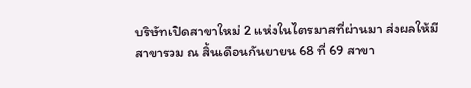บริษัทเปิดสาขาใหม่ 2 แห่งในไตรมาสที่ผ่านมา ส่งผลให้มีสาขารวม ณ สิ้นเดือนกันยายน 68 ที่ 69 สาขา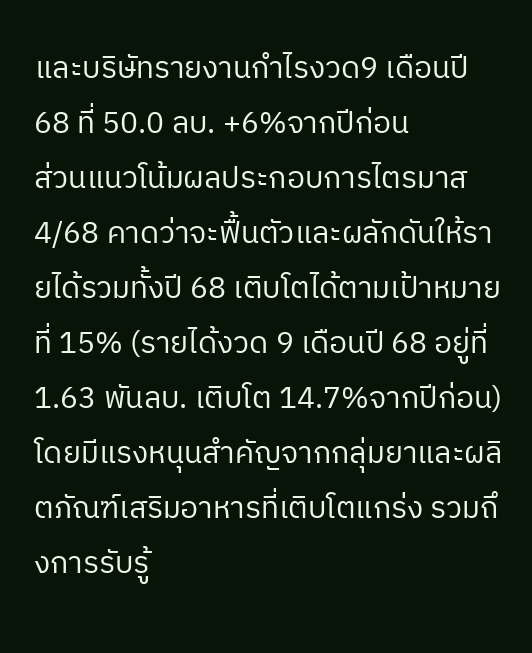และบริษัทรายงานกำไรงวด9 เดือนปี 68 ที่ 50.0 ลบ. +6%จากปีก่อน
ส่วนแนวโน้มผลประกอบการไตรมาส 4/68 คาดว่าจะฟื้นตัวและผลักดันให้รายได้รวมทั้งปี 68 เติบโตได้ตามเป้าหมายที่ 15% (รายได้งวด 9 เดือนปี 68 อยู่ที่ 1.63 พันลบ. เติบโต 14.7%จากปีก่อน) โดยมีแรงหนุนสำคัญจากกลุ่มยาและผลิตภัณฑ์เสริมอาหารที่เติบโตแกร่ง รวมถึงการรับรู้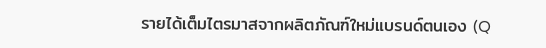รายได้เต็มไตรมาสจากผลิตภัณฑ์ใหม่แบรนด์ตนเอง (Q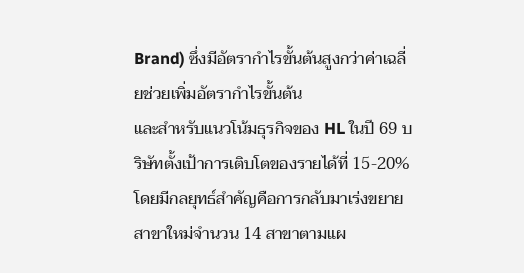Brand) ซึ่งมีอัตรากำไรขั้นต้นสูงกว่าค่าเฉลี่ยช่วยเพิ่มอัตรากำไรขั้นต้น
และสำหรับแนวโน้มธุรกิจของ HL ในปี 69 บริษัทตั้งเป้าการเติบโตของรายได้ที่ 15-20% โดยมีกลยุทธ์สำคัญคือการกลับมาเร่งขยายสาขาใหม่จำนวน 14 สาขาตามแผ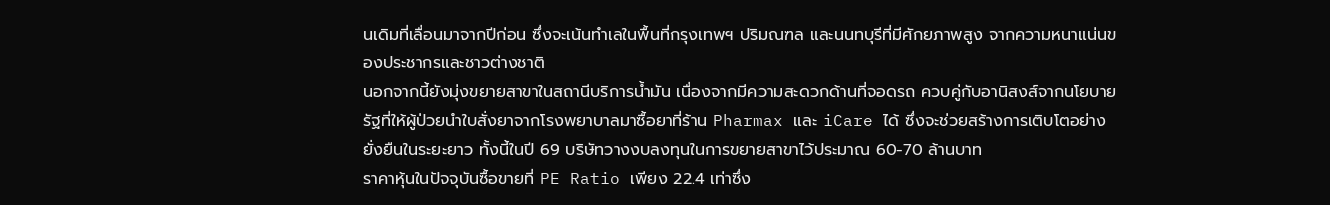นเดิมที่เลื่อนมาจากปีก่อน ซึ่งจะเน้นทำเลในพื้นที่กรุงเทพฯ ปริมณฑล และนนทบุรีที่มีศักยภาพสูง จากความหนาแน่นของประชากรและชาวต่างชาติ
นอกจากนี้ยังมุ่งขยายสาขาในสถานีบริการน้ำมัน เนื่องจากมีความสะดวกด้านที่จอดรถ ควบคู่กับอานิสงส์จากนโยบายรัฐที่ให้ผู้ป่วยนำใบสั่งยาจากโรงพยาบาลมาซื้อยาที่ร้าน Pharmax และ iCare ได้ ซึ่งจะช่วยสร้างการเติบโตอย่างยั่งยืนในระยะยาว ทั้งนี้ในปี 69 บริษัทวางงบลงทุนในการขยายสาขาไว้ประมาณ 60-70 ล้านบาท
ราคาหุ้นในปัจจุบันซื้อขายที่ PE Ratio เพียง 22.4 เท่าซึ่ง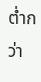ต่ำกว่า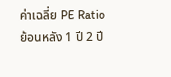ค่าเฉลี่ย PE Ratio ย้อนหลัง 1 ปี 2 ปี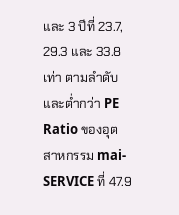และ 3 ปีที่ 23.7, 29.3 และ 33.8 เท่า ตามลำดับและต่ำกว่า PE Ratio ของอุตสาหกรรม mai-SERVICE ที่ 47.9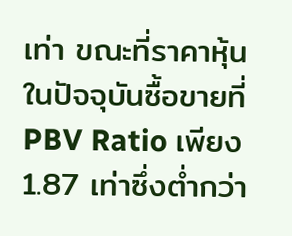เท่า ขณะที่ราคาหุ้นในปัจจุบันซื้อขายที่ PBV Ratio เพียง 1.87 เท่าซึ่งต่ำกว่า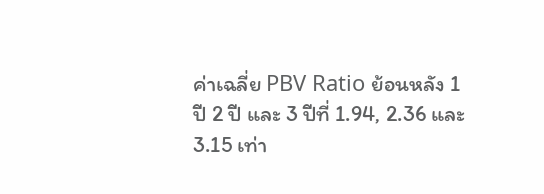ค่าเฉลี่ย PBV Ratio ย้อนหลัง 1 ปี 2 ปี และ 3 ปีที่ 1.94, 2.36 และ 3.15 เท่า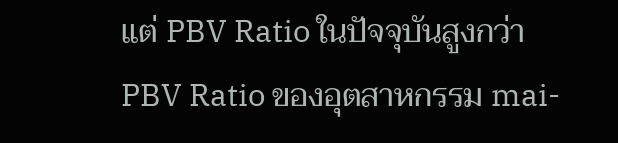แต่ PBV Ratio ในปัจจุบันสูงกว่า PBV Ratio ของอุตสาหกรรม mai-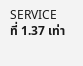SERVICE ที่ 1.37 เท่า